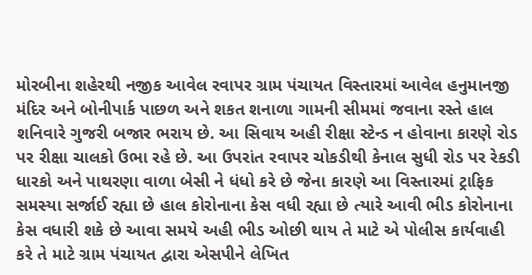મોરબીના શહેરથી નજીક આવેલ રવાપર ગ્રામ પંચાયત વિસ્તારમાં આવેલ હનુમાનજી મંદિર અને બોનીપાર્ક પાછળ અને શકત શનાળા ગામની સીમમાં જવાના રસ્તે હાલ શનિવારે ગુજરી બજાર ભરાય છે. આ સિવાય અહી રીક્ષા સ્ટેન્ડ ન હોવાના કારણે રોડ પર રીક્ષા ચાલકો ઉભા રહે છે. આ ઉપરાંત રવાપર ચોકડીથી કેનાલ સુધી રોડ પર રેકડી ધારકો અને પાથરણા વાળા બેસી ને ધંધો કરે છે જેના કારણે આ વિસ્તારમાં ટ્રાફિક સમસ્યા સર્જાઈ રહ્યા છે હાલ કોરોનાના કેસ વધી રહ્યા છે ત્યારે આવી ભીડ કોરોનાના કેસ વધારી શકે છે આવા સમયે અહી ભીડ ઓછી થાય તે માટે એ પોલીસ કાર્યવાહી કરે તે માટે ગ્રામ પંચાયત દ્વારા એસપીને લેખિત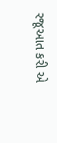રજૂઆત કરી એ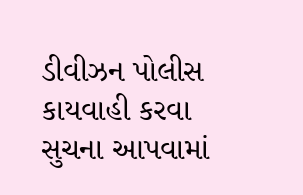ડીવીઝન પોલીસ કાયવાહી કરવા સુચના આપવામાં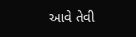આવે તેવી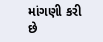માંગણી કરી છે